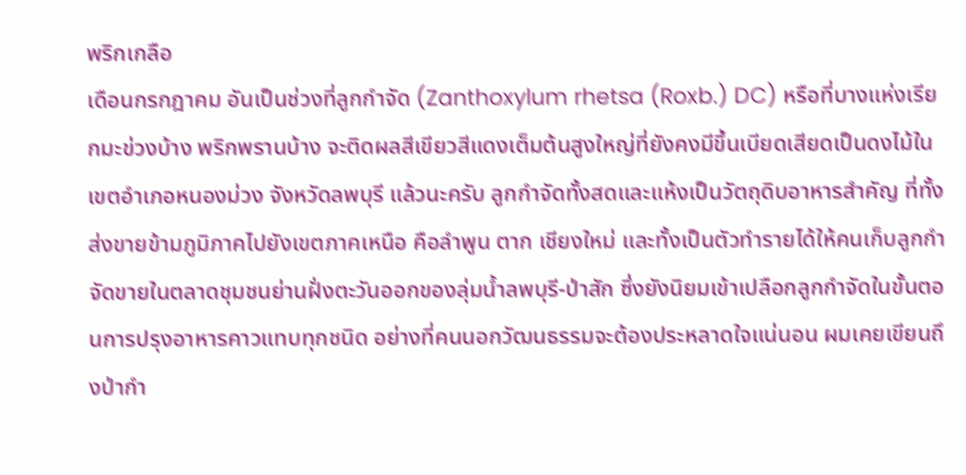พริกเกลือ
เดือนกรกฎาคม อันเป็นช่วงที่ลูกกำจัด (Zanthoxylum rhetsa (Roxb.) DC) หรือที่บางแห่งเรียกมะข่วงบ้าง พริกพรานบ้าง จะติดผลสีเขียวสีแดงเต็มต้นสูงใหญ่ที่ยังคงมีขึ้นเบียดเสียดเป็นดงไม้ในเขตอำเภอหนองม่วง จังหวัดลพบุรี แล้วนะครับ ลูกกำจัดทั้งสดและแห้งเป็นวัตถุดิบอาหารสำคัญ ที่ทั้งส่งขายข้ามภูมิภาคไปยังเขตภาคเหนือ คือลำพูน ตาก เชียงใหม่ และทั้งเป็นตัวทำรายได้ให้คนเก็บลูกกำจัดขายในตลาดชุมชนย่านฝั่งตะวันออกของลุ่มน้ำลพบุรี-ป่าสัก ซึ่งยังนิยมเข้าเปลือกลูกกำจัดในขั้นตอนการปรุงอาหารคาวแทบทุกชนิด อย่างที่คนนอกวัฒนธรรมจะต้องประหลาดใจแน่นอน ผมเคยเขียนถึงป่ากำ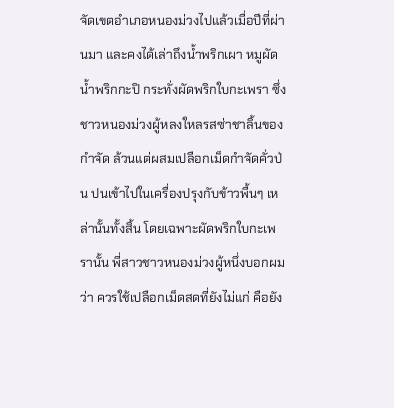จัดเขตอำเภอหนองม่วงไปแล้วเมื่อปีที่ผ่านมา และคงได้เล่าถึงน้ำพริกเผา หมูผัด น้ำพริกกะปิ กระทั่งผัดพริกใบกะเพรา ซึ่งชาวหนองม่วงผู้หลงใหลรสซ่าชาลิ้นของกำจัด ล้วนแต่ผสมเปลือกเม็ดกำจัดคั่วป่น ปนเข้าไปในเครื่องปรุงกับข้าวพื้นๆ เหล่านั้นทั้งสิ้น โดยเฉพาะผัดพริกใบกะเพรานั้น พี่สาวชาวหนองม่วงผู้หนึ่งบอกผมว่า ควรใช้เปลือกเม็ดสดที่ยังไม่แก่ คือยัง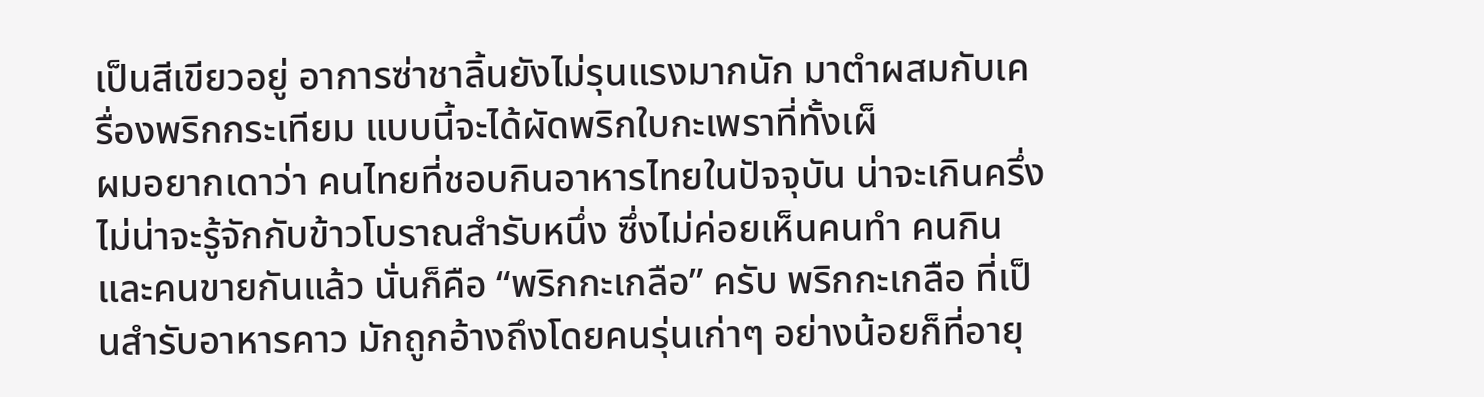เป็นสีเขียวอยู่ อาการซ่าชาลิ้นยังไม่รุนแรงมากนัก มาตำผสมกับเครื่องพริกกระเทียม แบบนี้จะได้ผัดพริกใบกะเพราที่ทั้งเผ็
ผมอยากเดาว่า คนไทยที่ชอบกินอาหารไทยในปัจจุบัน น่าจะเกินครึ่ง ไม่น่าจะรู้จักกับข้าวโบราณสำรับหนึ่ง ซึ่งไม่ค่อยเห็นคนทำ คนกิน และคนขายกันแล้ว นั่นก็คือ “พริกกะเกลือ” ครับ พริกกะเกลือ ที่เป็นสำรับอาหารคาว มักถูกอ้างถึงโดยคนรุ่นเก่าๆ อย่างน้อยก็ที่อายุ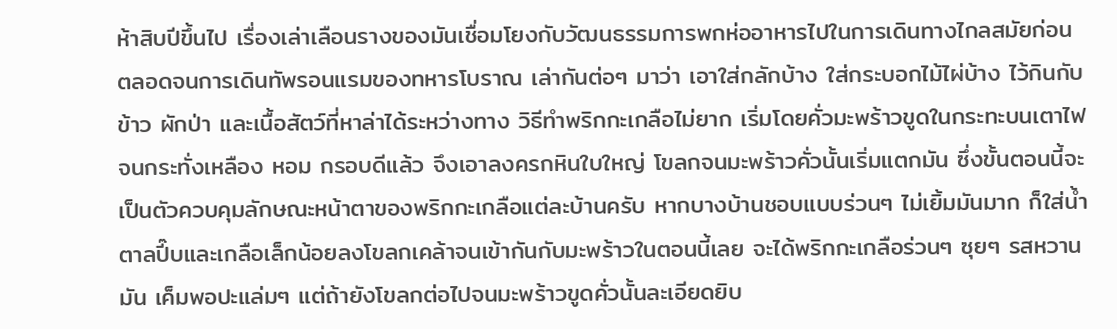ห้าสิบปีขึ้นไป เรื่องเล่าเลือนรางของมันเชื่อมโยงกับวัฒนธรรมการพกห่ออาหารไปในการเดินทางไกลสมัยก่อน ตลอดจนการเดินทัพรอนแรมของทหารโบราณ เล่ากันต่อๆ มาว่า เอาใส่กลักบ้าง ใส่กระบอกไม้ไผ่บ้าง ไว้กินกับข้าว ผักป่า และเนื้อสัตว์ที่หาล่าได้ระหว่างทาง วิธีทำพริกกะเกลือไม่ยาก เริ่มโดยคั่วมะพร้าวขูดในกระทะบนเตาไฟ จนกระทั่งเหลือง หอม กรอบดีแล้ว จึงเอาลงครกหินใบใหญ่ โขลกจนมะพร้าวคั่วนั้นเริ่มแตกมัน ซึ่งขั้นตอนนี้จะเป็นตัวควบคุมลักษณะหน้าตาของพริกกะเกลือแต่ละบ้านครับ หากบางบ้านชอบแบบร่วนๆ ไม่เยิ้มมันมาก ก็ใส่น้ำตาลปี๊บและเกลือเล็กน้อยลงโขลกเคล้าจนเข้ากันกับมะพร้าวในตอนนี้เลย จะได้พริกกะเกลือร่วนๆ ซุยๆ รสหวานมัน เค็มพอปะแล่มๆ แต่ถ้ายังโขลกต่อไปจนมะพร้าวขูดคั่วนั้นละเอียดยิบ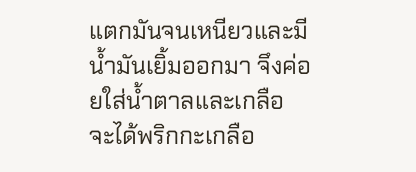แตกมันจนเหนียวและมีน้ำมันเยิ้มออกมา จึงค่อยใส่น้ำตาลและเกลือ จะได้พริกกะเกลือ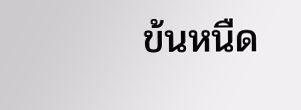ข้นหนืด